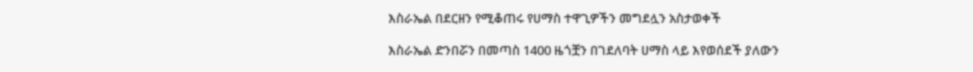እስራኤል በደርዘን የሚቆጠሩ የሀማስ ተዋጊዎችን መግደሏን አስታወቀች

እስራኤል ድንበሯን በመጣስ 1400 ዜጎቿን በገደለባት ሀማስ ላይ እየወሰደች ያለውን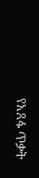የአጸፋ ጥቃት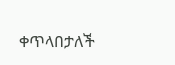ቀጥላበታለች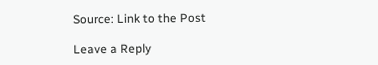Source: Link to the Post

Leave a Reply